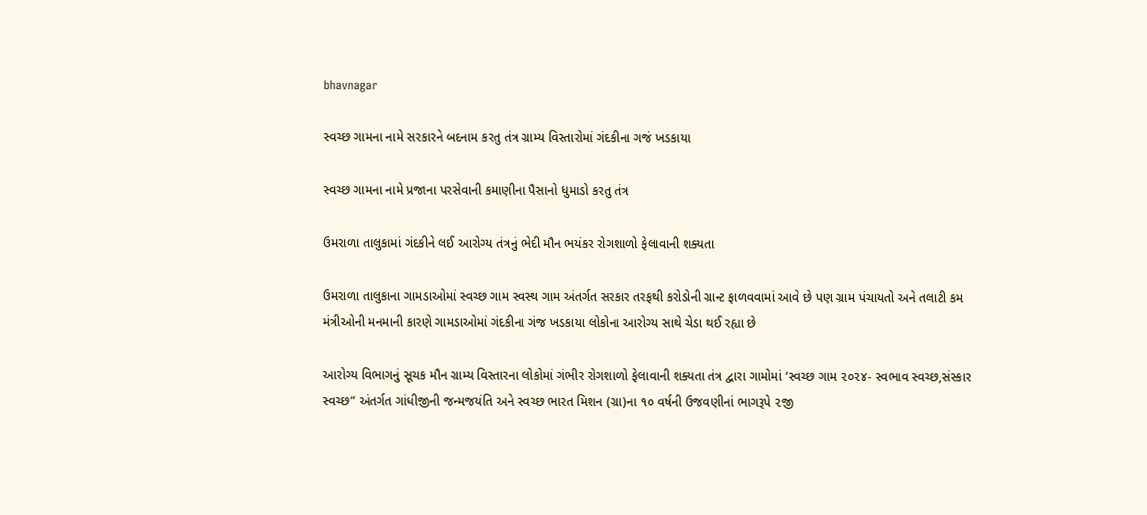bhavnagar

સ્વચ્છ ગામના નામે સરકારને બદનામ કરતુ તંત્ર ગ્રામ્ય વિસ્તારોમાં ગંદકીના ગજં ખડકાયા

સ્વચ્છ ગામના નામે પ્રજાના પરસેવાની કમાણીના પૈસાનો ધુમાડો કરતુ તંત્ર

ઉમરાળા તાલુકામાં ગંદકીને લઈ આરોગ્ય તંત્રનું ભેદી મૌન ભયંકર રોગશાળો ફેલાવાની શક્યતા

ઉમરાળા તાલુકાના ગામડાઓમાં સ્વચ્છ ગામ સ્વસ્થ ગામ અંતર્ગત સરકાર તરફથી કરોડોની ગ્રાન્ટ ફાળવવામાં આવે છે પણ ગ્રામ પંચાયતો અને તલાટી કમ મંત્રીઓની મનમાની કારણે ગામડાઓમાં ગંદકીના ગંજ ખડકાયા લોકોના આરોગ્ય સાથે ચેડા થઈ રહ્યા છે

આરોગ્ય વિભાગનું સૂચક મૌન ગ્રામ્ય વિસ્તારના લોકોમાં ગંભીર રોગશાળો ફેલાવાની શક્યતા તંત્ર દ્વારા ગામોમાં ‘સ્વચ્છ ગામ ૨૦૨૪- સ્વભાવ સ્વચ્છ,સંસ્કાર સ્વચ્છ” અંતર્ગત ગાંધીજીની જન્મજયંતિ અને સ્વચ્છ ભારત મિશન (ગ્રા)ના ૧૦ વર્ષની ઉજવણીનાં ભાગરૂપે ૨જી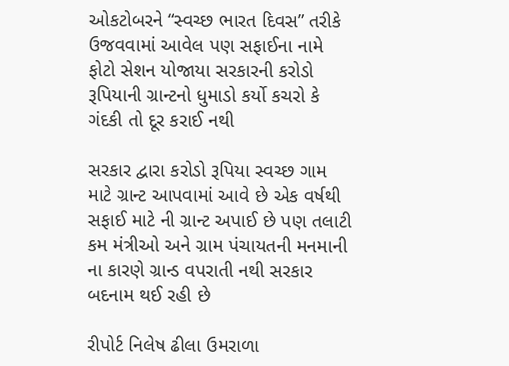ઓકટોબરને “સ્વચ્છ ભારત દિવસ” તરીકે ઉજવવામાં આવેલ પણ સફાઈના નામે ફોટો સેશન યોજાયા સરકારની કરોડો રૂપિયાની ગ્રાન્ટનો ધુમાડો કર્યો કચરો કે ગંદકી તો દૂર કરાઈ નથી

સરકાર દ્વારા કરોડો રૂપિયા સ્વચ્છ ગામ માટે ગ્રાન્ટ આપવામાં આવે છે એક વર્ષથી સફાઈ માટે ની ગ્રાન્ટ અપાઈ છે પણ તલાટી કમ મંત્રીઓ અને ગ્રામ પંચાયતની મનમાની ના કારણે ગ્રાન્ડ વપરાતી નથી સરકાર બદનામ થઈ રહી છે

રીપોર્ટ નિલેષ ઢીલા ઉમરાળા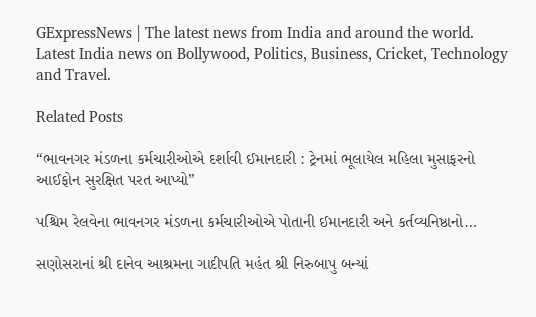GExpressNews | The latest news from India and around the world. Latest India news on Bollywood, Politics, Business, Cricket, Technology and Travel.

Related Posts

“ભાવનગર મંડળના કર્મચારીઓએ દર્શાવી ઈમાનદારી : ટ્રેનમાં ભૂલાયેલ મહિલા મુસાફરનો આઈફોન સુરક્ષિત પરત આપ્યો”

પશ્ચિમ રેલવેના ભાવનગર મંડળના કર્મચારીઓએ પોતાની ઈમાનદારી અને કર્તવ્યનિષ્ઠાનો…

સણોસરાનાં શ્રી દાનેવ આશ્રમના ગાદીપતિ મહંત શ્રી નિરુબાપુ બન્યાં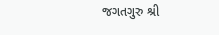જગતગુરુ શ્રી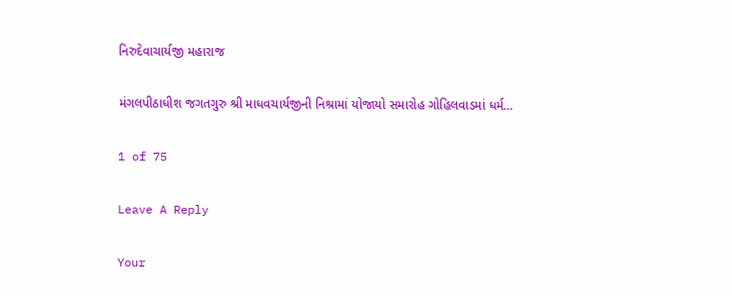નિરુદેવાચાર્યજી મહારાજ

મંગલપીઠાધીશ જગતગુરુ શ્રી માધવચાર્યજીની નિશ્રામાં યોજાયો સમારોહ ગોહિલવાડમાં ધર્મ…

1 of 75

Leave A Reply

Your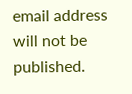email address will not be published.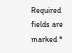Required fields are marked *